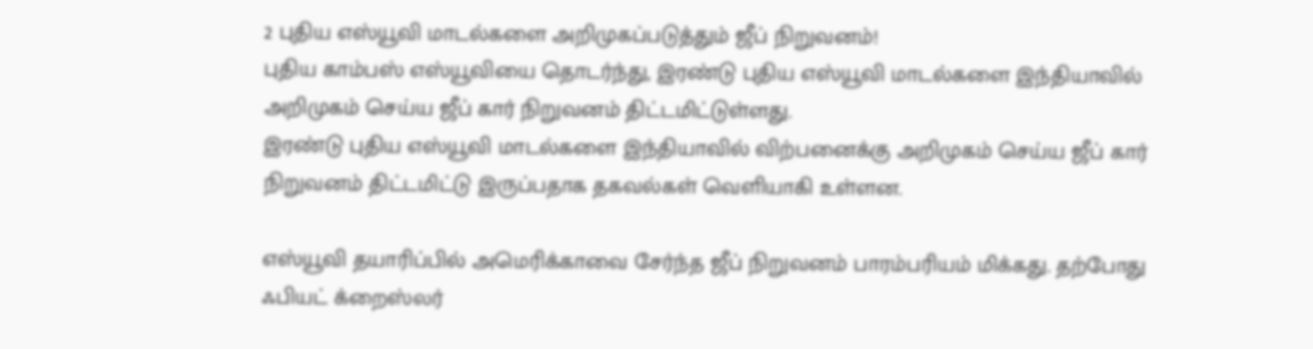2 புதிய எஸ்யூவி மாடல்களை அறிமுகப்படுத்தும் ஜீப் நிறுவனம்!
புதிய காம்பஸ் எஸ்யூவியை தொடர்ந்து, இரண்டு புதிய எஸ்யூவி மாடல்களை இந்தியாவில் அறிமுகம் செய்ய ஜீப் கார் நிறுவனம் திட்டமிட்டுள்ளது.
இரண்டு புதிய எஸ்யூவி மாடல்களை இந்தியாவில் விற்பனைக்கு அறிமுகம் செய்ய ஜீப் கார் நிறுவனம் திட்டமிட்டு இருப்பதாக தகவல்கள் வெளியாகி உள்ளன.

எஸ்யூவி தயாரிப்பில் அமெரிக்காவை சேர்ந்த ஜீப் நிறுவனம் பாரம்பரியம் மிக்கது. தற்போது ஃபியட் க்றைஸ்லர்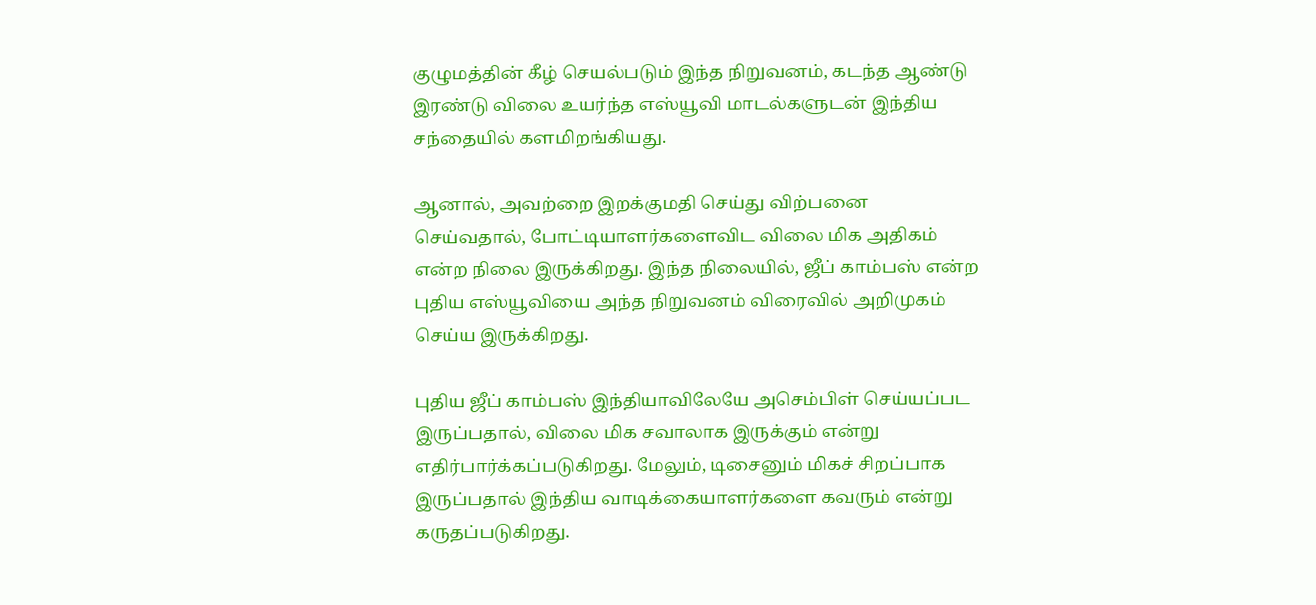குழுமத்தின் கீழ் செயல்படும் இந்த நிறுவனம், கடந்த ஆண்டு இரண்டு விலை உயர்ந்த எஸ்யூவி மாடல்களுடன் இந்திய சந்தையில் களமிறங்கியது.

ஆனால், அவற்றை இறக்குமதி செய்து விற்பனை செய்வதால், போட்டியாளர்களைவிட விலை மிக அதிகம் என்ற நிலை இருக்கிறது. இந்த நிலையில், ஜீப் காம்பஸ் என்ற புதிய எஸ்யூவியை அந்த நிறுவனம் விரைவில் அறிமுகம் செய்ய இருக்கிறது.

புதிய ஜீப் காம்பஸ் இந்தியாவிலேயே அசெம்பிள் செய்யப்பட இருப்பதால், விலை மிக சவாலாக இருக்கும் என்று எதிர்பார்க்கப்படுகிறது. மேலும், டிசைனும் மிகச் சிறப்பாக இருப்பதால் இந்திய வாடிக்கையாளர்களை கவரும் என்று கருதப்படுகிறது.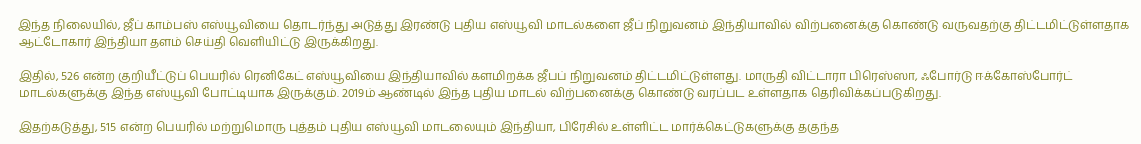இந்த நிலையில், ஜீப் காம்பஸ் எஸ்யூவியை தொடர்ந்து அடுத்து இரண்டு புதிய எஸ்யூவி மாடல்களை ஜீப் நிறுவனம் இந்தியாவில் விற்பனைக்கு கொண்டு வருவதற்கு திட்டமிட்டுள்ளதாக ஆட்டோகார் இந்தியா தளம் செய்தி வெளியிட்டு இருக்கிறது.

இதில், 526 என்ற குறியீட்டுப் பெயரில் ரெனிகேட் எஸ்யூவியை இந்தியாவில் களமிறக்க ஜீபப் நிறுவனம் திட்டமிட்டுள்ளது. மாருதி விட்டாரா பிரெஸ்ஸா, ஃபோர்டு ஈக்கோஸ்போர்ட் மாடல்களுக்கு இந்த எஸ்யூவி போட்டியாக இருக்கும். 2019ம் ஆண்டில் இந்த புதிய மாடல் விற்பனைக்கு கொண்டு வரப்பட உள்ளதாக தெரிவிக்கப்படுகிறது.

இதற்கடுத்து, 515 என்ற பெயரில் மற்றுமொரு புத்தம் புதிய எஸ்யூவி மாடலையும் இந்தியா, பிரேசில் உள்ளிட்ட மார்க்கெட்டுகளுக்கு தகுந்த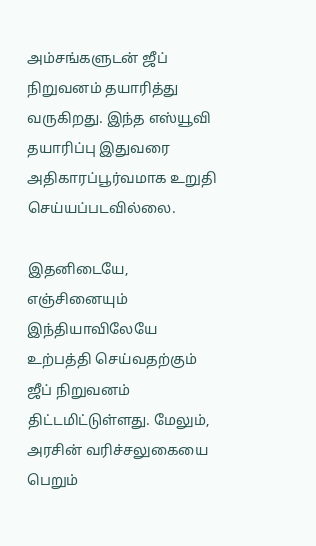அம்சங்களுடன் ஜீப் நிறுவனம் தயாரித்து வருகிறது. இந்த எஸ்யூவி தயாரிப்பு இதுவரை அதிகாரப்பூர்வமாக உறுதி செய்யப்படவில்லை.

இதனிடையே, எஞ்சினையும் இந்தியாவிலேயே உற்பத்தி செய்வதற்கும் ஜீப் நிறுவனம் திட்டமிட்டுள்ளது. மேலும், அரசின் வரிச்சலுகையை பெறும்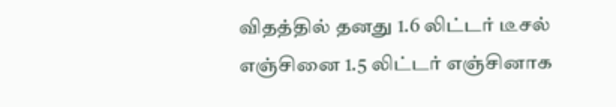விதத்தில் தனது 1.6 லிட்டர் டீசல் எஞ்சினை 1.5 லிட்டர் எஞ்சினாக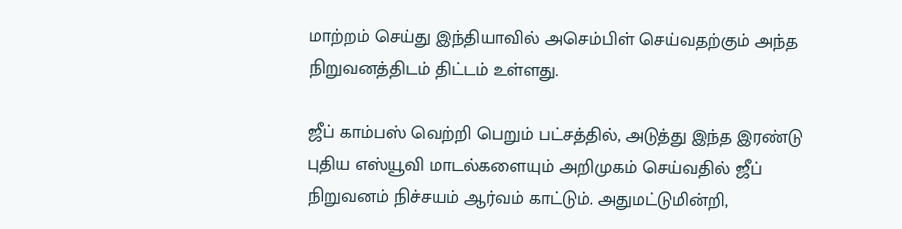மாற்றம் செய்து இந்தியாவில் அசெம்பிள் செய்வதற்கும் அந்த நிறுவனத்திடம் திட்டம் உள்ளது.

ஜீப் காம்பஸ் வெற்றி பெறும் பட்சத்தில், அடுத்து இந்த இரண்டு புதிய எஸ்யூவி மாடல்களையும் அறிமுகம் செய்வதில் ஜீப் நிறுவனம் நிச்சயம் ஆர்வம் காட்டும். அதுமட்டுமின்றி,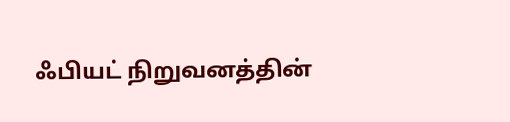ஃபியட் நிறுவனத்தின்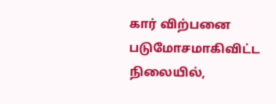கார் விற்பனை படுமோசமாகிவிட்ட நிலையில்,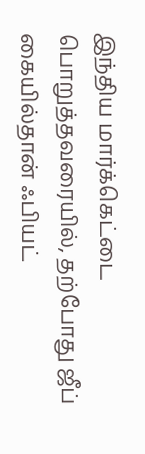இந்திய மார்க்கெட்டை பொறுத்தவரையில், தற்போது ஜீப் கையில்தான் ஃபியட்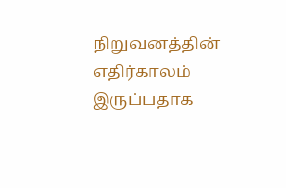நிறுவனத்தின் எதிர்காலம் இருப்பதாக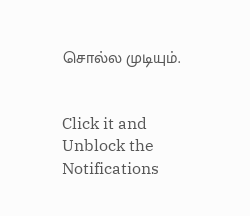சொல்ல முடியும்.


Click it and Unblock the Notifications